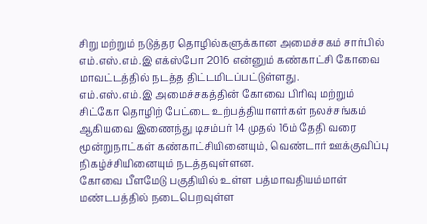சிறு மற்றும் நடுத்தர தொழில்களுக்கான அமைச்சகம் சார்பில் எம்.எஸ்.எம்.இ எக்ஸ்போ 2016 என்னும் கண்காட்சி கோவை மாவட்டத்தில் நடத்த திட்டமிடப்பட்டுள்ளது.
எம்.எஸ்.எம்.இ அமைச்சகத்தின் கோவை பிரிவு மற்றும் சிட்கோ தொழிற் பேட்டை உற்பத்தியாளர்கள் நலச்சங்கம் ஆகியவை இணைந்து டிசம்பர் 14 முதல் 16ம் தேதி வரை மூன்றுநாட்கள் கண்காட்சியினையும், வெண்டார் ஊக்குவிப்பு நிகழ்ச்சியினையும் நடத்தவுள்ளன.
கோவை பீளமேடு பகுதியில் உள்ள பத்மாவதியம்மாள் மண்டபத்தில் நடைபெறவுள்ள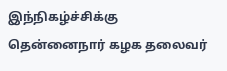இந்நிகழ்ச்சிக்கு தென்னைநார் கழக தலைவர்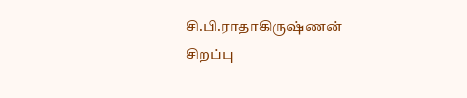சி.பி.ராதாகிருஷ்ணன் சிறப்பு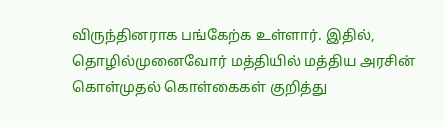விருந்தினராக பங்கேற்க உள்ளார். இதில், தொழில்முனைவோர் மத்தியில் மத்திய அரசின் கொள்முதல் கொள்கைகள் குறித்து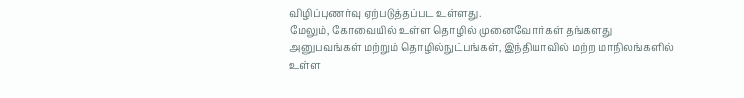விழிப்புணர்வு ஏற்படுத்தப்பட உள்ளது.
மேலும், கோவையில் உள்ள தொழில் முனைவோர்கள் தங்களது அனுபவங்கள் மற்றும் தொழில்நுட்பங்கள், இந்தியாவில் மற்ற மாநிலங்களில் உள்ள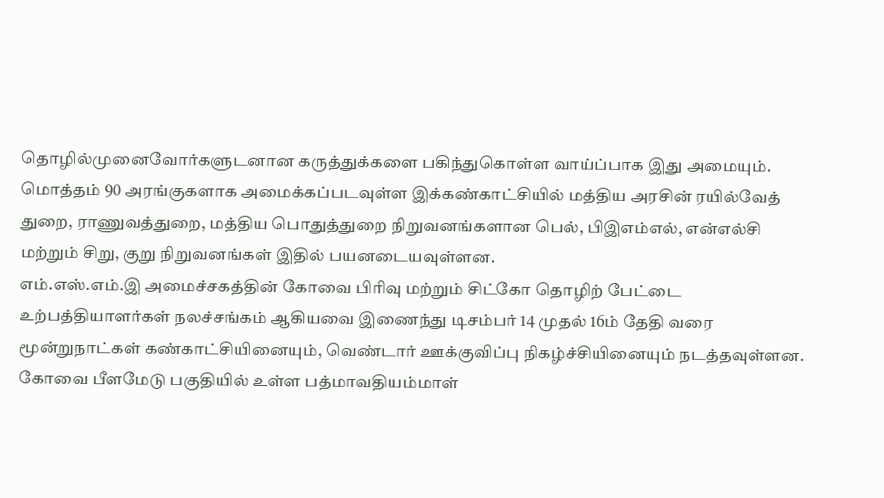தொழில்முனைவோர்களுடனான கருத்துக்களை பகிந்துகொள்ள வாய்ப்பாக இது அமையும்.
மொத்தம் 90 அரங்குகளாக அமைக்கப்படவுள்ள இக்கண்காட்சியில் மத்திய அரசின் ரயில்வேத் துறை, ராணுவத்துறை, மத்திய பொதுத்துறை நிறுவனங்களான பெல், பிஇஎம்எல், என்எல்சி மற்றும் சிறு, குறு நிறுவனங்கள் இதில் பயனடையவுள்ளன.
எம்.எஸ்.எம்.இ அமைச்சகத்தின் கோவை பிரிவு மற்றும் சிட்கோ தொழிற் பேட்டை உற்பத்தியாளர்கள் நலச்சங்கம் ஆகியவை இணைந்து டிசம்பர் 14 முதல் 16ம் தேதி வரை மூன்றுநாட்கள் கண்காட்சியினையும், வெண்டார் ஊக்குவிப்பு நிகழ்ச்சியினையும் நடத்தவுள்ளன.
கோவை பீளமேடு பகுதியில் உள்ள பத்மாவதியம்மாள்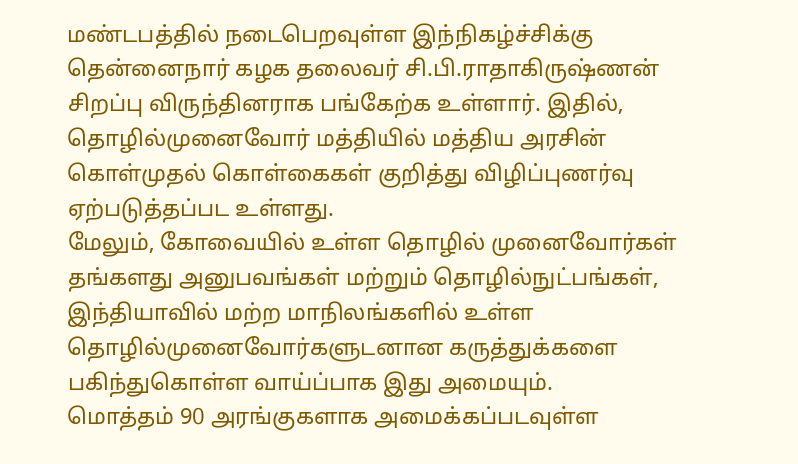மண்டபத்தில் நடைபெறவுள்ள இந்நிகழ்ச்சிக்கு தென்னைநார் கழக தலைவர் சி.பி.ராதாகிருஷ்ணன் சிறப்பு விருந்தினராக பங்கேற்க உள்ளார். இதில், தொழில்முனைவோர் மத்தியில் மத்திய அரசின் கொள்முதல் கொள்கைகள் குறித்து விழிப்புணர்வு ஏற்படுத்தப்பட உள்ளது.
மேலும், கோவையில் உள்ள தொழில் முனைவோர்கள் தங்களது அனுபவங்கள் மற்றும் தொழில்நுட்பங்கள், இந்தியாவில் மற்ற மாநிலங்களில் உள்ள தொழில்முனைவோர்களுடனான கருத்துக்களை பகிந்துகொள்ள வாய்ப்பாக இது அமையும்.
மொத்தம் 90 அரங்குகளாக அமைக்கப்படவுள்ள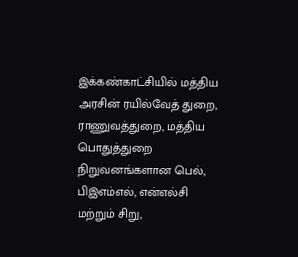இக்கண்காட்சியில் மத்திய அரசின் ரயில்வேத் துறை, ராணுவத்துறை, மத்திய பொதுத்துறை நிறுவனங்களான பெல், பிஇஎம்எல், என்எல்சி மற்றும் சிறு,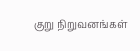குறு நிறுவனங்கள்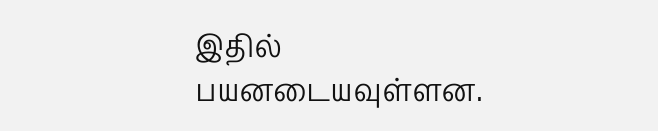இதில் பயனடையவுள்ளன.